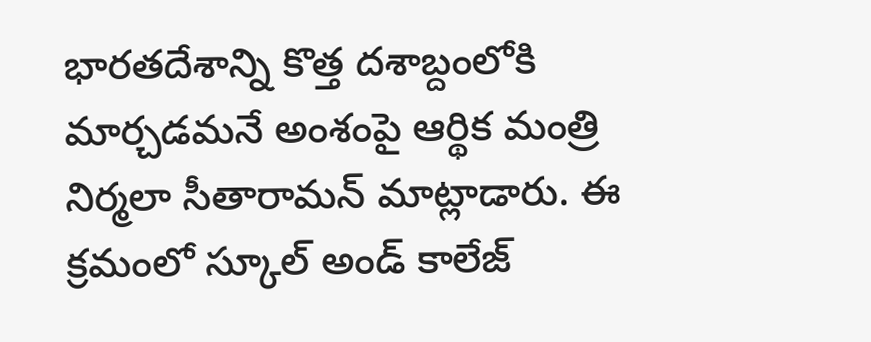భారతదేశాన్ని కొత్త దశాబ్దంలోకి మార్చడమనే అంశంపై ఆర్థిక మంత్రి నిర్మలా సీతారామన్ మాట్లాడారు. ఈ క్రమంలో స్కూల్ అండ్ కాలేజ్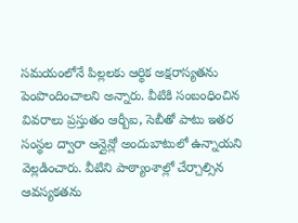సమయంలోనే పిల్లలకు ఆర్థిక అక్షరాస్యతను పెంపొందించాలని అన్నారు. వీటికి సంబంధించిన వివరాలు ప్రస్తుతం ఆర్బీఐ, సెబీతో పాటు ఇతర సంస్థల ద్వారా ఆన్లైన్లో అందుబాటులో ఉన్నాయని వెల్లడించారు. వీటిని పాఠ్యాంశాల్లో చేర్చాల్సిన ఆవస్యకతను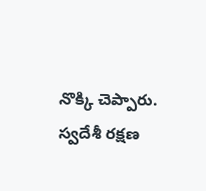నొక్కి చెప్పారు.
స్వదేశీ రక్షణ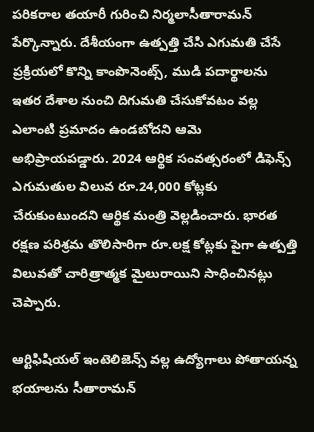పరికరాల తయారీ గురించి నిర్మలాసీతారామన్ పేర్కొన్నారు. దేశీయంగా ఉత్పత్తి చేసి ఎగుమతి చేసే ప్రక్రియలో కొన్ని కాంపొనెంట్స్, ముడి పదార్థాలను ఇతర దేశాల నుంచి దిగుమతి చేసుకోవటం వల్ల ఎలాంటి ప్రమాదం ఉండబోదని ఆమె అభిప్రాయపడ్డారు. 2024 ఆర్థిక సంవత్సరంలో డిఫెన్స్ ఎగుమతుల విలువ రూ.24,000 కోట్లకు చేరుకుంటుందని ఆర్థిక మంత్రి వెల్లడించారు. భారత రక్షణ పరిశ్రమ తొలిసారిగా రూ.లక్ష కోట్లకు పైగా ఉత్పత్తి విలువతో చారిత్రాత్మక మైలురాయిని సాధించినట్లు చెప్పారు.

ఆర్టిఫిషియల్ ఇంటెలిజెన్స్ వల్ల ఉద్యోగాలు పోతాయన్న భయాలను సీతారామన్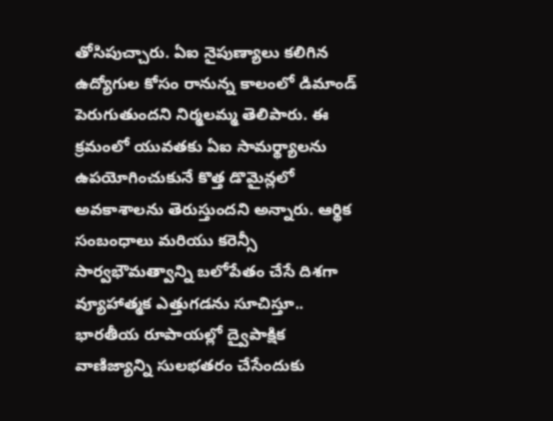తోసిపుచ్చారు. ఏఐ నైపుణ్యాలు కలిగిన ఉద్యోగుల కోసం రానున్న కాలంలో డిమాండ్ పెరుగుతుందని నిర్మలమ్మ తెలిపారు. ఈ క్రమంలో యువతకు ఏఐ సామర్థ్యాలను ఉపయోగించుకునే కొత్త డొమైన్లలో అవకాశాలను తెరుస్తుందని అన్నారు. ఆర్థిక సంబంధాలు మరియు కరెన్సీ సార్వభౌమత్వాన్ని బలోపేతం చేసే దిశగా వ్యూహాత్మక ఎత్తుగడను సూచిస్తూ.. భారతీయ రూపాయల్లో ద్వైపాక్షిక వాణిజ్యాన్ని సులభతరం చేసేందుకు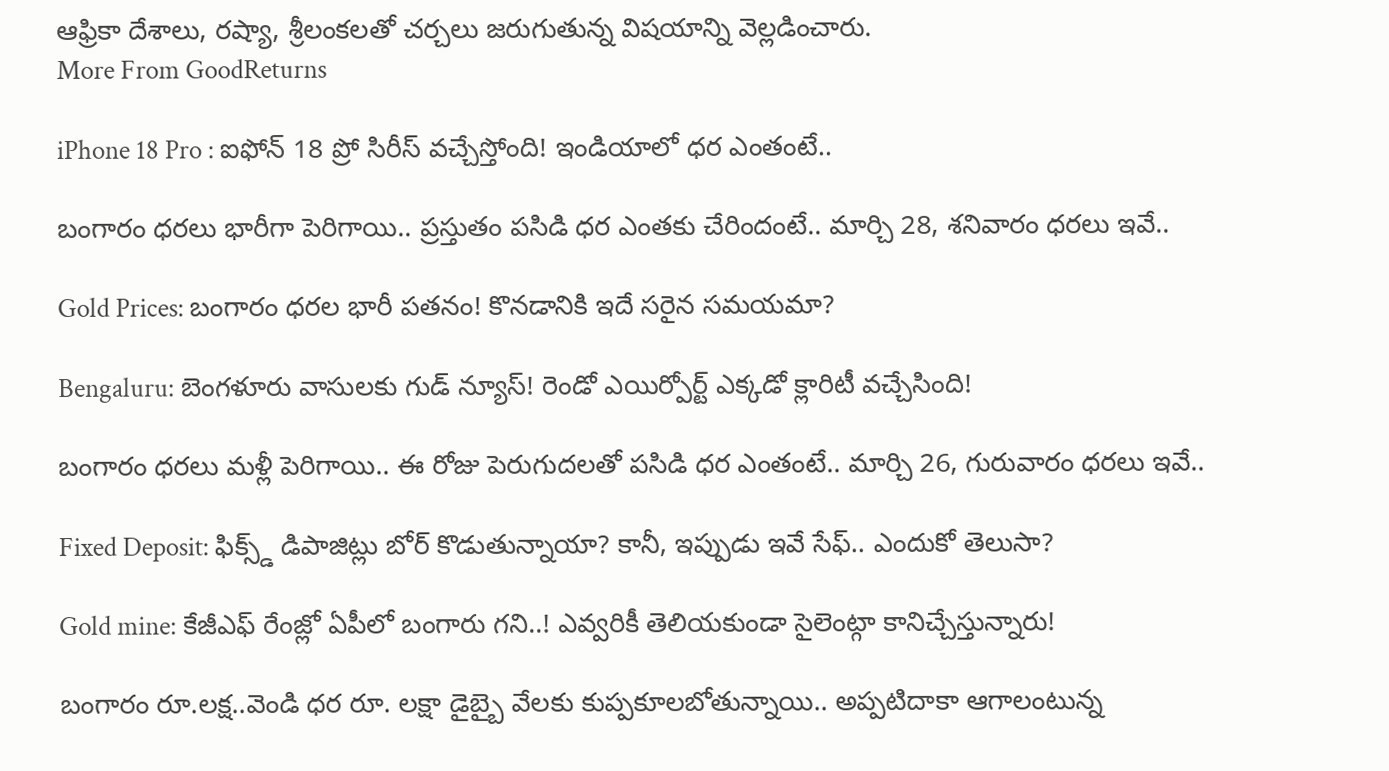ఆఫ్రికా దేశాలు, రష్యా, శ్రీలంకలతో చర్చలు జరుగుతున్న విషయాన్ని వెల్లడించారు.
More From GoodReturns

iPhone 18 Pro : ఐఫోన్ 18 ప్రో సిరీస్ వచ్చేస్తోంది! ఇండియాలో ధర ఎంతంటే..

బంగారం ధరలు భారీగా పెరిగాయి.. ప్రస్తుతం పసిడి ధర ఎంతకు చేరిందంటే.. మార్చి 28, శనివారం ధరలు ఇవే..

Gold Prices: బంగారం ధరల భారీ పతనం! కొనడానికి ఇదే సరైన సమయమా?

Bengaluru: బెంగళూరు వాసులకు గుడ్ న్యూస్! రెండో ఎయిర్పోర్ట్ ఎక్కడో క్లారిటీ వచ్చేసింది!

బంగారం ధరలు మళ్లీ పెరిగాయి.. ఈ రోజు పెరుగుదలతో పసిడి ధర ఎంతంటే.. మార్చి 26, గురువారం ధరలు ఇవే..

Fixed Deposit: ఫిక్స్డ్ డిపాజిట్లు బోర్ కొడుతున్నాయా? కానీ, ఇప్పుడు ఇవే సేఫ్.. ఎందుకో తెలుసా?

Gold mine: కేజీఎఫ్ రేంజ్లో ఏపీలో బంగారు గని..! ఎవ్వరికీ తెలియకుండా సైలెంట్గా కానిచ్చేస్తున్నారు!

బంగారం రూ.లక్ష..వెండి ధర రూ. లక్షా డైబ్బై వేలకు కుప్పకూలబోతున్నాయి.. అప్పటిదాకా ఆగాలంటున్న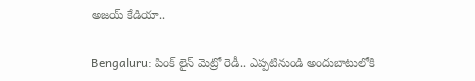అజయ్ కేడియా..

Bengaluru: పింక్ లైన్ మెట్రో రెడీ.. ఎప్పటినుండి అందుబాటులోకి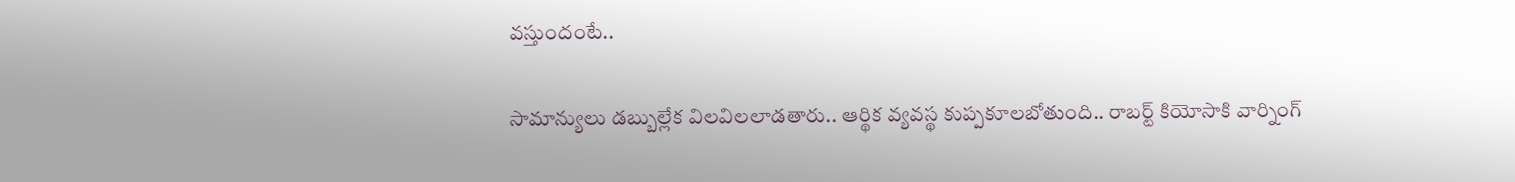వస్తుందంటే..

సామాన్యులు డబ్బుల్లేక విలవిలలాడతారు.. ఆర్థిక వ్యవస్థ కుప్పకూలబోతుంది.. రాబర్ట్ కియోసాకి వార్నింగ్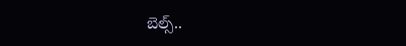బెల్స్..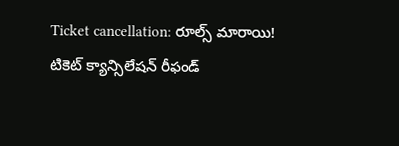Ticket cancellation: రూల్స్ మారాయి! టికెట్ క్యాన్సిలేషన్ రీఫండ్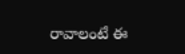రావాలంటే ఈ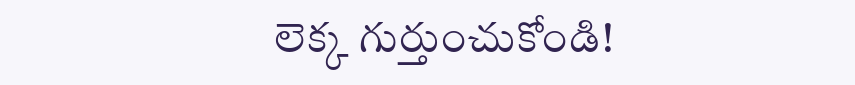లెక్క గుర్తుంచుకోండి!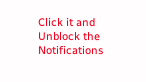Click it and Unblock the Notifications